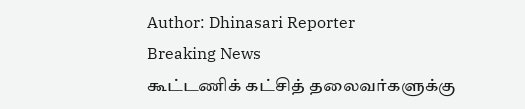Author: Dhinasari Reporter
Breaking News
கூட்டணிக் கட்சித் தலைவர்களுக்கு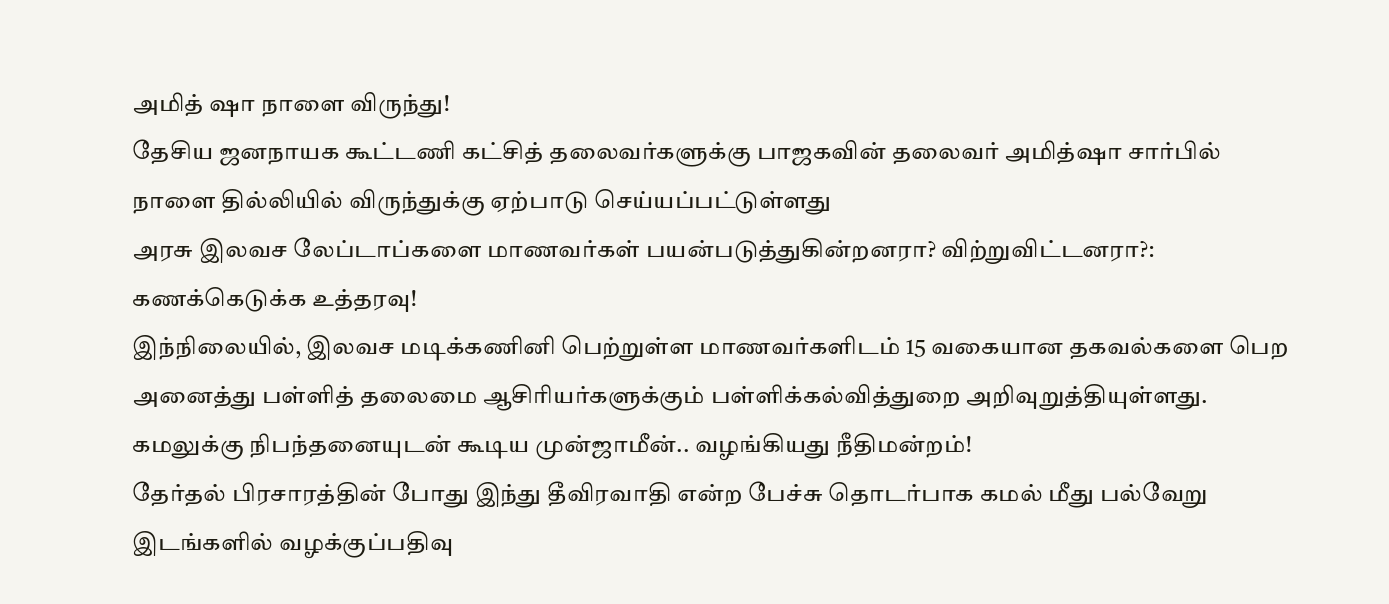அமித் ஷா நாளை விருந்து!
தேசிய ஜனநாயக கூட்டணி கட்சித் தலைவர்களுக்கு பாஜகவின் தலைவர் அமித்ஷா சார்பில் நாளை தில்லியில் விருந்துக்கு ஏற்பாடு செய்யப்பட்டுள்ளது
அரசு இலவச லேப்டாப்களை மாணவர்கள் பயன்படுத்துகின்றனரா? விற்றுவிட்டனரா?: கணக்கெடுக்க உத்தரவு!
இந்நிலையில், இலவச மடிக்கணினி பெற்றுள்ள மாணவர்களிடம் 15 வகையான தகவல்களை பெற அனைத்து பள்ளித் தலைமை ஆசிரியர்களுக்கும் பள்ளிக்கல்வித்துறை அறிவுறுத்தியுள்ளது.
கமலுக்கு நிபந்தனையுடன் கூடிய முன்ஜாமீன்.. வழங்கியது நீதிமன்றம்!
தேர்தல் பிரசாரத்தின் போது இந்து தீவிரவாதி என்ற பேச்சு தொடர்பாக கமல் மீது பல்வேறு இடங்களில் வழக்குப்பதிவு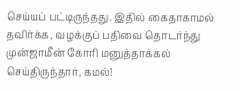செய்யப் பட்டிருந்தது. இதில் கைதாகாமல் தவிர்க்க, வழக்குப் பதிவை தொடர்ந்து முன்ஜாமீன் கோரி மனுத்தாக்கல் செய்திருந்தார், கமல்!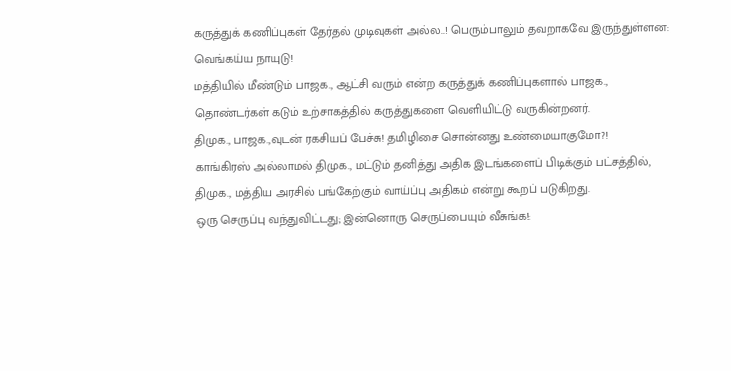கருத்துக் கணிப்புகள் தேர்தல் முடிவுகள் அல்ல..! பெரும்பாலும் தவறாகவே இருந்துள்ளன: வெங்கய்ய நாயுடு!
மத்தியில் மீண்டும் பாஜக., ஆட்சி வரும் என்ற கருத்துக் கணிப்புகளால் பாஜக., தொண்டர்கள் கடும் உற்சாகத்தில் கருத்துகளை வெளியிட்டு வருகின்றனர்.
திமுக., பாஜக.,வுடன் ரகசியப் பேச்சு! தமிழிசை சொன்னது உண்மையாகுமோ?!
காங்கிரஸ் அல்லாமல் திமுக., மட்டும் தனித்து அதிக இடங்களைப் பிடிக்கும் பட்சத்தில், திமுக., மத்திய அரசில் பங்கேற்கும் வாய்ப்பு அதிகம் என்று கூறப் படுகிறது.
ஒரு செருப்பு வந்துவிட்டது; இன்னொரு செருப்பையும் வீசுங்க!: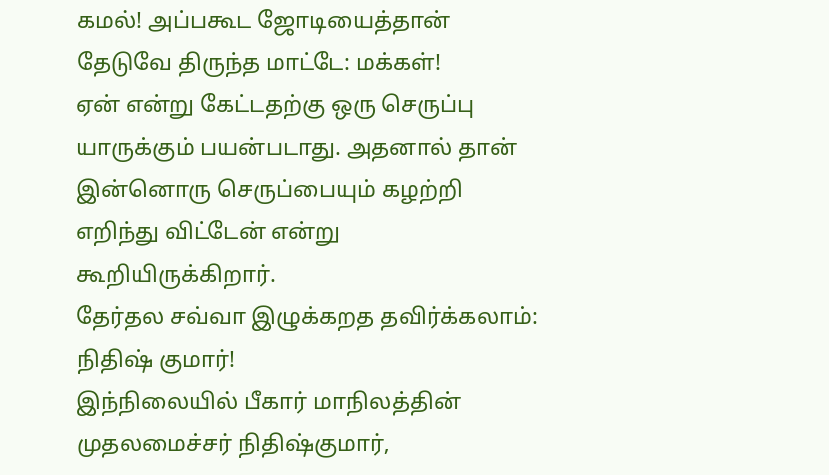கமல்! அப்பகூட ஜோடியைத்தான் தேடுவே திருந்த மாட்டே: மக்கள்!
ஏன் என்று கேட்டதற்கு ஒரு செருப்பு யாருக்கும் பயன்படாது. அதனால் தான் இன்னொரு செருப்பையும் கழற்றி எறிந்து விட்டேன் என்று கூறியிருக்கிறார்.
தேர்தல சவ்வா இழுக்கறத தவிர்க்கலாம்: நிதிஷ் குமார்!
இந்நிலையில் பீகார் மாநிலத்தின் முதலமைச்சர் நிதிஷ்குமார்,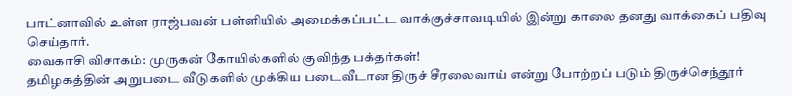பாட்னாவில் உள்ள ராஜ்பவன் பள்ளியில் அமைக்கப்பட்ட வாக்குச்சாவடியில் இன்று காலை தனது வாக்கைப் பதிவு செய்தார்.
வைகாசி விசாகம்: முருகன் கோயில்களில் குவிந்த பக்தர்கள்!
தமிழகத்தின் அறுபடை வீடுகளில் முக்கிய படைவீடான திருச் சீரலைவாய் என்று போற்றப் படும் திருச்செந்தூர்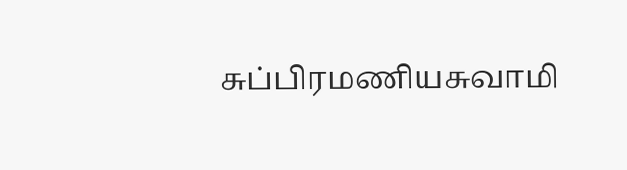சுப்பிரமணியசுவாமி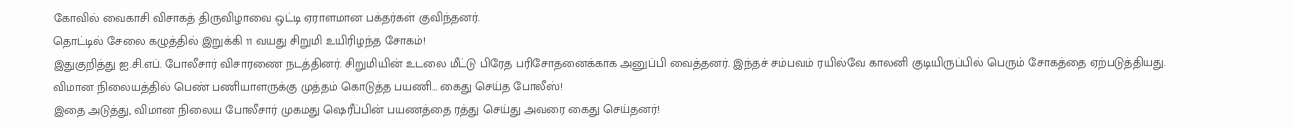கோவில் வைகாசி விசாகத் திருவிழாவை ஒட்டி ஏராளமான பக்தர்கள் குவிந்தனர்.
தொட்டில் சேலை கழுத்தில் இறுக்கி 11 வயது சிறுமி உயிரிழந்த சோகம்!
இதுகுறித்து ஐ.சி.எப். போலீசார் விசாரணை நடத்தினர். சிறுமியின் உடலை மீட்டு பிரேத பரிசோதனைக்காக அனுப்பி வைத்தனர். இந்தச் சம்பவம் ரயில்வே காலனி குடியிருப்பில் பெரும் சோகத்தை ஏற்படுத்தியது.
விமான நிலையத்தில் பெண் பணியாளருக்கு முத்தம் கொடுத்த பயணி… கைது செய்த போலீஸ்!
இதை அடுத்து, விமான நிலைய போலீசார் முகமது ஷெரீப்பின் பயணத்தை ரத்து செய்து அவரை கைது செய்தனர்!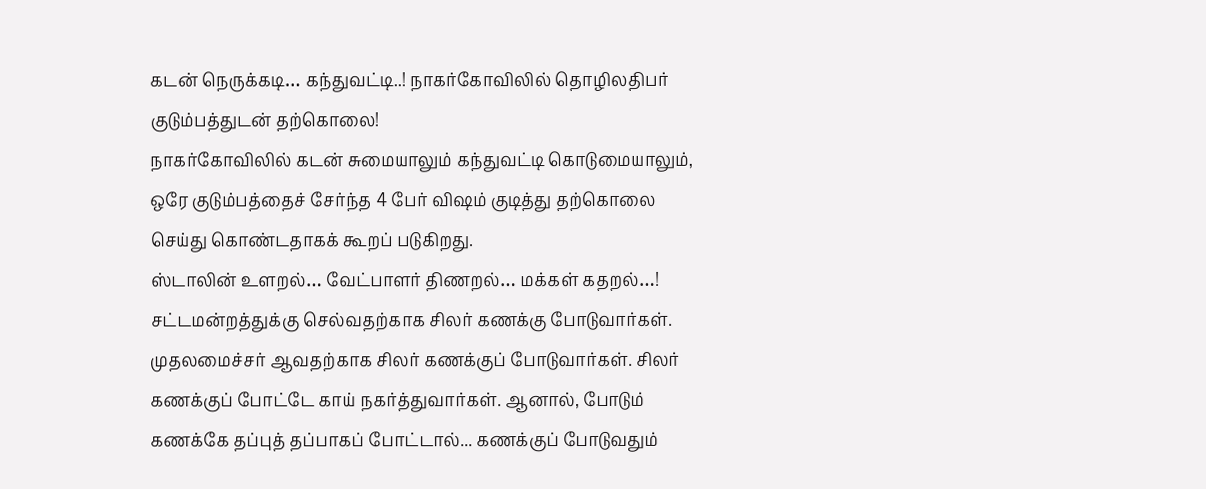கடன் நெருக்கடி… கந்துவட்டி..! நாகர்கோவிலில் தொழிலதிபர் குடும்பத்துடன் தற்கொலை!
நாகர்கோவிலில் கடன் சுமையாலும் கந்துவட்டி கொடுமையாலும், ஒரே குடும்பத்தைச் சேர்ந்த 4 பேர் விஷம் குடித்து தற்கொலை செய்து கொண்டதாகக் கூறப் படுகிறது.
ஸ்டாலின் உளறல்… வேட்பாளர் திணறல்… மக்கள் கதறல்…!
சட்டமன்றத்துக்கு செல்வதற்காக சிலர் கணக்கு போடுவார்கள். முதலமைச்சர் ஆவதற்காக சிலர் கணக்குப் போடுவார்கள். சிலர் கணக்குப் போட்டே காய் நகர்த்துவார்கள். ஆனால், போடும் கணக்கே தப்புத் தப்பாகப் போட்டால்... கணக்குப் போடுவதும்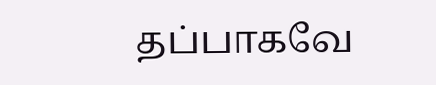தப்பாகவே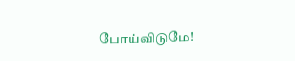போய்விடுமே!